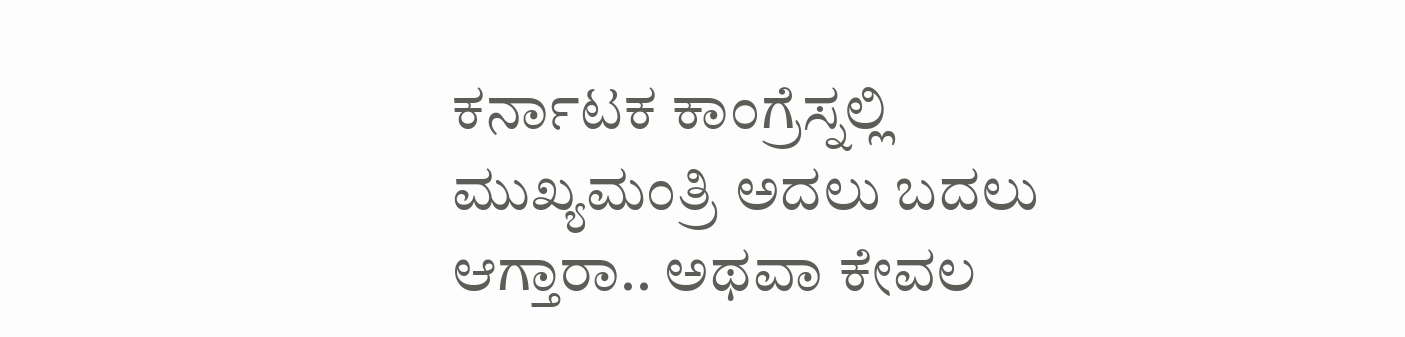ಕರ್ನಾಟಕ ಕಾಂಗ್ರೆಸ್ನಲ್ಲಿ ಮುಖ್ಯಮಂತ್ರಿ ಅದಲು ಬದಲು ಆಗ್ತಾರಾ.. ಅಥವಾ ಕೇವಲ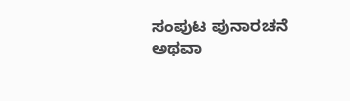ಸಂಪುಟ ಪುನಾರಚನೆ ಅಥವಾ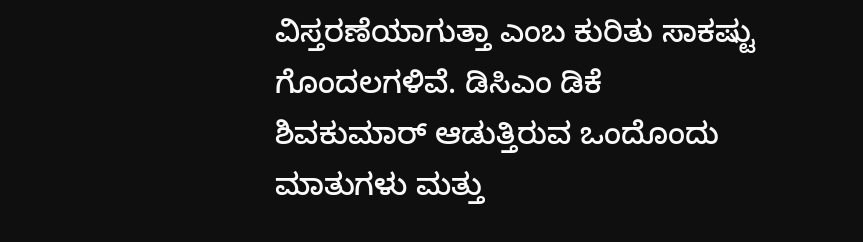ವಿಸ್ತರಣೆಯಾಗುತ್ತಾ ಎಂಬ ಕುರಿತು ಸಾಕಷ್ಟು ಗೊಂದಲಗಳಿವೆ. ಡಿಸಿಎಂ ಡಿಕೆ ಶಿವಕುಮಾರ್ ಆಡುತ್ತಿರುವ ಒಂದೊಂದು ಮಾತುಗಳು ಮತ್ತು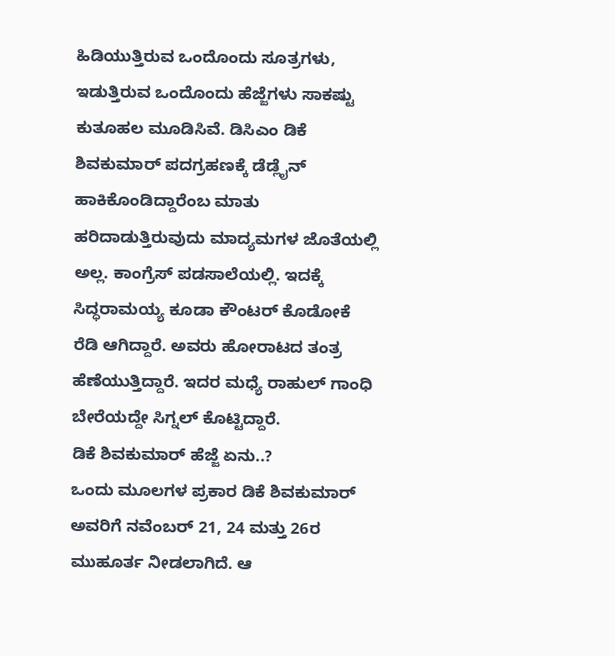ಹಿಡಿಯುತ್ತಿರುವ ಒಂದೊಂದು ಸೂತ್ರಗಳು, ಇಡುತ್ತಿರುವ ಒಂದೊಂದು ಹೆಜ್ಜೆಗಳು ಸಾಕಷ್ಟು ಕುತೂಹಲ ಮೂಡಿಸಿವೆ. ಡಿಸಿಎಂ ಡಿಕೆ ಶಿವಕುಮಾರ್ ಪದಗ್ರಹಣಕ್ಕೆ ಡೆಡ್ಲೈನ್ ಹಾಕಿಕೊಂಡಿದ್ದಾರೆಂಬ ಮಾತು ಹರಿದಾಡುತ್ತಿರುವುದು ಮಾದ್ಯಮಗಳ ಜೊತೆಯಲ್ಲಿ ಅಲ್ಲ. ಕಾಂಗ್ರೆಸ್ ಪಡಸಾಲೆಯಲ್ಲಿ. ಇದಕ್ಕೆ ಸಿದ್ಧರಾಮಯ್ಯ ಕೂಡಾ ಕೌಂಟರ್ ಕೊಡೋಕೆ ರೆಡಿ ಆಗಿದ್ದಾರೆ. ಅವರು ಹೋರಾಟದ ತಂತ್ರ ಹೆಣೆಯುತ್ತಿದ್ದಾರೆ. ಇದರ ಮಧ್ಯೆ ರಾಹುಲ್ ಗಾಂಧಿ ಬೇರೆಯದ್ದೇ ಸಿಗ್ನಲ್ ಕೊಟ್ಟಿದ್ದಾರೆ.
ಡಿಕೆ ಶಿವಕುಮಾರ್ ಹೆಜ್ಜೆ ಏನು..?
ಒಂದು ಮೂಲಗಳ ಪ್ರಕಾರ ಡಿಕೆ ಶಿವಕುಮಾರ್ ಅವರಿಗೆ ನವೆಂಬರ್ 21, 24 ಮತ್ತು 26ರ ಮುಹೂರ್ತ ನೀಡಲಾಗಿದೆ. ಆ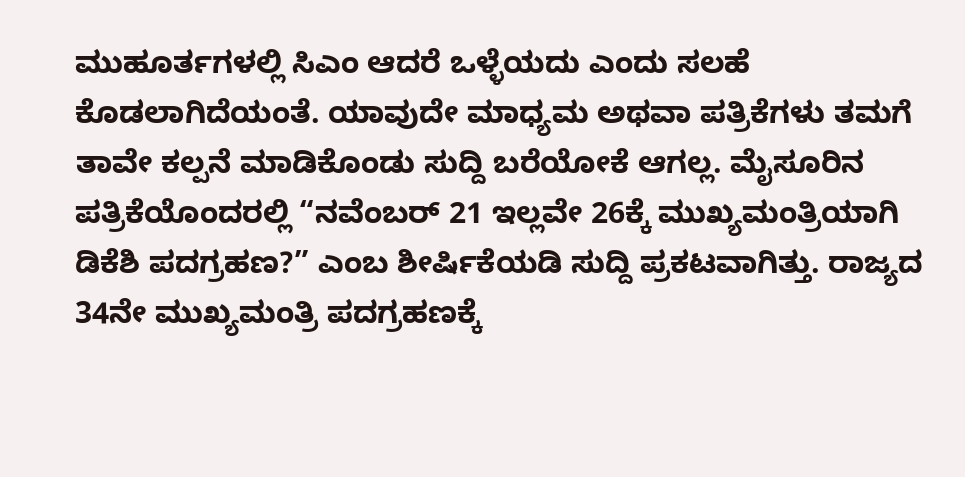ಮುಹೂರ್ತಗಳಲ್ಲಿ ಸಿಎಂ ಆದರೆ ಒಳ್ಳೆಯದು ಎಂದು ಸಲಹೆ ಕೊಡಲಾಗಿದೆಯಂತೆ. ಯಾವುದೇ ಮಾಧ್ಯಮ ಅಥವಾ ಪತ್ರಿಕೆಗಳು ತಮಗೆ ತಾವೇ ಕಲ್ಪನೆ ಮಾಡಿಕೊಂಡು ಸುದ್ದಿ ಬರೆಯೋಕೆ ಆಗಲ್ಲ. ಮೈಸೂರಿನ ಪತ್ರಿಕೆಯೊಂದರಲ್ಲಿ “ನವೆಂಬರ್ 21 ಇಲ್ಲವೇ 26ಕ್ಕೆ ಮುಖ್ಯಮಂತ್ರಿಯಾಗಿ ಡಿಕೆಶಿ ಪದಗ್ರಹಣ?” ಎಂಬ ಶೀರ್ಷಿಕೆಯಡಿ ಸುದ್ದಿ ಪ್ರಕಟವಾಗಿತ್ತು. ರಾಜ್ಯದ 34ನೇ ಮುಖ್ಯಮಂತ್ರಿ ಪದಗ್ರಹಣಕ್ಕೆ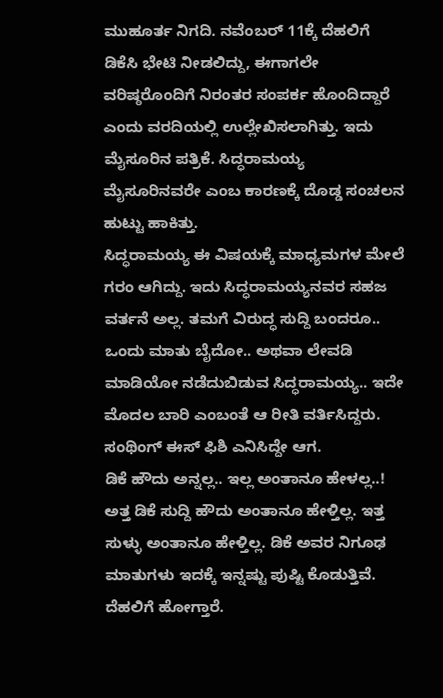ಮುಹೂರ್ತ ನಿಗದಿ. ನವೆಂಬರ್ 11ಕ್ಕೆ ದೆಹಲಿಗೆ ಡಿಕೆಸಿ ಭೇಟಿ ನೀಡಲಿದ್ದು, ಈಗಾಗಲೇ ವರಿಷ್ಠರೊಂದಿಗೆ ನಿರಂತರ ಸಂಪರ್ಕ ಹೊಂದಿದ್ದಾರೆ ಎಂದು ವರದಿಯಲ್ಲಿ ಉಲ್ಲೇಖಿಸಲಾಗಿತ್ತು. ಇದು ಮೈಸೂರಿನ ಪತ್ರಿಕೆ. ಸಿದ್ಧರಾಮಯ್ಯ ಮೈಸೂರಿನವರೇ ಎಂಬ ಕಾರಣಕ್ಕೆ ದೊಡ್ಡ ಸಂಚಲನ ಹುಟ್ಟು ಹಾಕಿತ್ತು.
ಸಿದ್ಧರಾಮಯ್ಯ ಈ ವಿಷಯಕ್ಕೆ ಮಾಧ್ಯಮಗಳ ಮೇಲೆ ಗರಂ ಆಗಿದ್ದು. ಇದು ಸಿದ್ಧರಾಮಯ್ಯನವರ ಸಹಜ ವರ್ತನೆ ಅಲ್ಲ. ತಮಗೆ ವಿರುದ್ಧ ಸುದ್ದಿ ಬಂದರೂ.. ಒಂದು ಮಾತು ಬೈದೋ.. ಅಥವಾ ಲೇವಡಿ ಮಾಡಿಯೋ ನಡೆದುಬಿಡುವ ಸಿದ್ಧರಾಮಯ್ಯ.. ಇದೇ ಮೊದಲ ಬಾರಿ ಎಂಬಂತೆ ಆ ರೀತಿ ವರ್ತಿಸಿದ್ದರು. ಸಂಥಿಂಗ್ ಈಸ್ ಫಿಶಿ ಎನಿಸಿದ್ದೇ ಆಗ.
ಡಿಕೆ ಹೌದು ಅನ್ನಲ್ಲ.. ಇಲ್ಲ ಅಂತಾನೂ ಹೇಳಲ್ಲ..!
ಅತ್ತ ಡಿಕೆ ಸುದ್ದಿ ಹೌದು ಅಂತಾನೂ ಹೇಳ್ತಿಲ್ಲ. ಇತ್ತ ಸುಳ್ಳು ಅಂತಾನೂ ಹೇಳ್ತಿಲ್ಲ. ಡಿಕೆ ಅವರ ನಿಗೂಢ ಮಾತುಗಳು ಇದಕ್ಕೆ ಇನ್ನಷ್ಟು ಪುಷ್ಟಿ ಕೊಡುತ್ತಿವೆ. ದೆಹಲಿಗೆ ಹೋಗ್ತಾರೆ.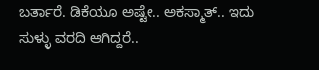ಬರ್ತಾರೆ. ಡಿಕೆಯೂ ಅಷ್ಟೇ.. ಅಕಸ್ಮಾತ್.. ಇದು ಸುಳ್ಳು ವರದಿ ಆಗಿದ್ದರೆ..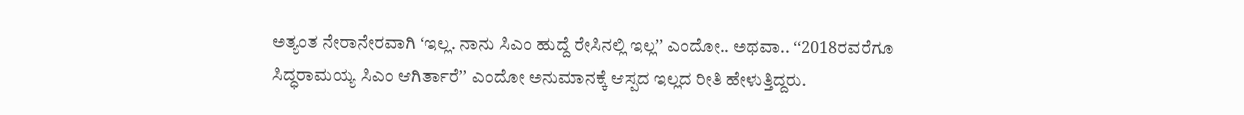ಅತ್ಯಂತ ನೇರಾನೇರವಾಗಿ ʻಇಲ್ಲ. ನಾನು ಸಿಎಂ ಹುದ್ದೆ ರೇಸಿನಲ್ಲಿ ಇಲ್ಲʼʼ ಎಂದೋ.. ಅಥವಾ.. ʻʻ2018ರವರೆಗೂ ಸಿದ್ಧರಾಮಯ್ಯ ಸಿಎಂ ಆಗಿರ್ತಾರೆʼʼ ಎಂದೋ ಅನುಮಾನಕ್ಕೆ ಆಸ್ಪದ ಇಲ್ಲದ ರೀತಿ ಹೇಳುತ್ತಿದ್ದರು.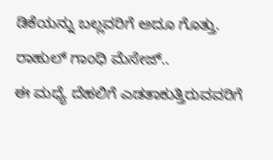ಡಿಕೆಯನ್ನು ಬಲ್ಲವರಿಗೆ ಅದೂ ಗೊತ್ತು.
ರಾಹುಲ್ ಗಾಂಧಿ ಮೆಸೇಜ್..
ಈ ಮಧ್ಯೆ ದೆಹಲಿಗೆ ಎಡತಾಕುತ್ತಿರುವವರಿಗೆ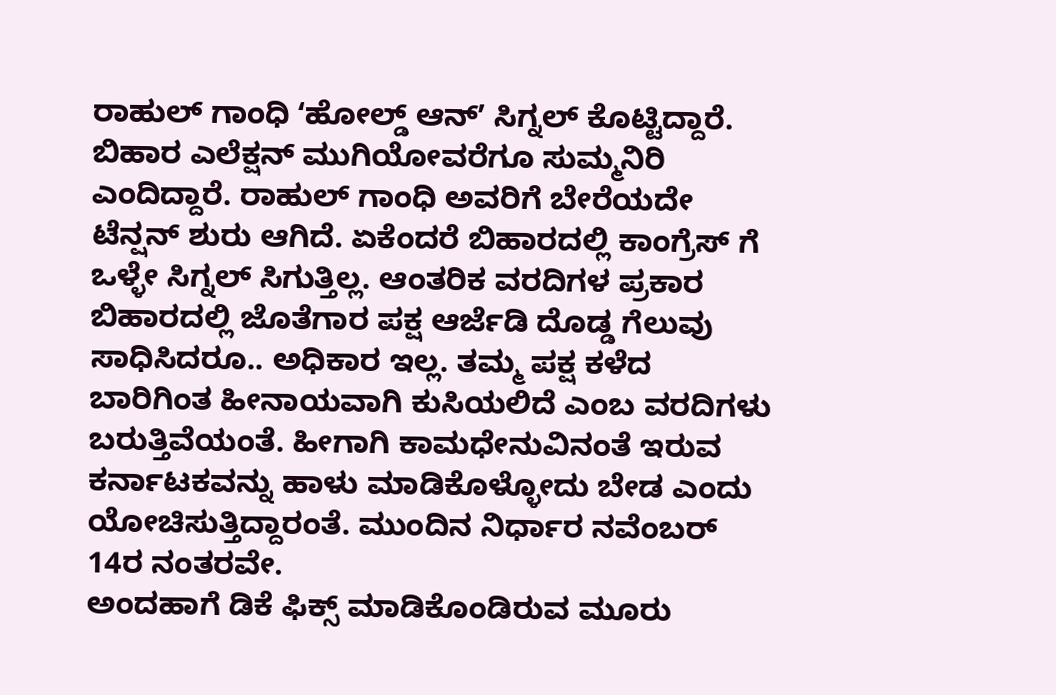ರಾಹುಲ್ ಗಾಂಧಿ ʻಹೋಲ್ಡ್ ಆನ್ʼ ಸಿಗ್ನಲ್ ಕೊಟ್ಟಿದ್ದಾರೆ. ಬಿಹಾರ ಎಲೆಕ್ಷನ್ ಮುಗಿಯೋವರೆಗೂ ಸುಮ್ಮನಿರಿ ಎಂದಿದ್ದಾರೆ. ರಾಹುಲ್ ಗಾಂಧಿ ಅವರಿಗೆ ಬೇರೆಯದೇ ಟೆನ್ಷನ್ ಶುರು ಆಗಿದೆ. ಏಕೆಂದರೆ ಬಿಹಾರದಲ್ಲಿ ಕಾಂಗ್ರೆಸ್ ಗೆ ಒಳ್ಳೇ ಸಿಗ್ನಲ್ ಸಿಗುತ್ತಿಲ್ಲ. ಆಂತರಿಕ ವರದಿಗಳ ಪ್ರಕಾರ ಬಿಹಾರದಲ್ಲಿ ಜೊತೆಗಾರ ಪಕ್ಷ ಆರ್ಜೆಡಿ ದೊಡ್ಡ ಗೆಲುವು ಸಾಧಿಸಿದರೂ.. ಅಧಿಕಾರ ಇಲ್ಲ. ತಮ್ಮ ಪಕ್ಷ ಕಳೆದ ಬಾರಿಗಿಂತ ಹೀನಾಯವಾಗಿ ಕುಸಿಯಲಿದೆ ಎಂಬ ವರದಿಗಳು ಬರುತ್ತಿವೆಯಂತೆ. ಹೀಗಾಗಿ ಕಾಮಧೇನುವಿನಂತೆ ಇರುವ ಕರ್ನಾಟಕವನ್ನು ಹಾಳು ಮಾಡಿಕೊಳ್ಳೋದು ಬೇಡ ಎಂದು ಯೋಚಿಸುತ್ತಿದ್ದಾರಂತೆ. ಮುಂದಿನ ನಿರ್ಧಾರ ನವೆಂಬರ್ 14ರ ನಂತರವೇ.
ಅಂದಹಾಗೆ ಡಿಕೆ ಫಿಕ್ಸ್ ಮಾಡಿಕೊಂಡಿರುವ ಮೂರು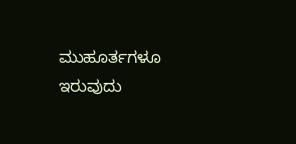ಮುಹೂರ್ತಗಳೂ ಇರುವುದು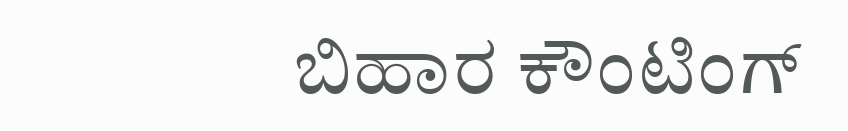ಬಿಹಾರ ಕೌಂಟಿಂಗ್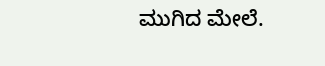ಮುಗಿದ ಮೇಲೆ.